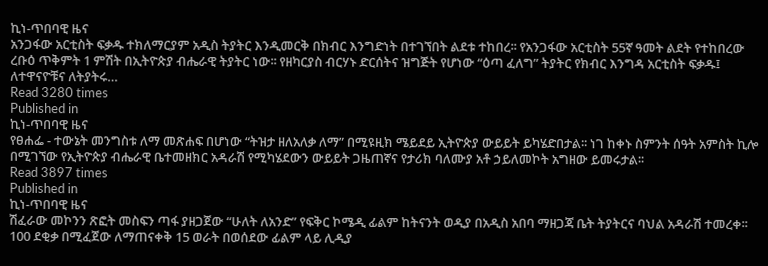ኪነ-ጥበባዊ ዜና
አንጋፋው አርቲስት ፍቃዱ ተክለማርያም አዲስ ትያትር እንዲመርቅ በክብር እንግድነት በተገኘበት ልደቱ ተከበረ፡፡ የአንጋፋው አርቲስት 55ኛ ዓመት ልደት የተከበረው ረቡዕ ጥቅምት 1 ምሽት በኢትዮጵያ ብሔራዊ ትያትር ነው፡፡ የዘካርያስ ብርሃኑ ድርሰትና ዝግጅት የሆነው “ዕጣ ፈለግ” ትያትር የክብር እንግዳ አርቲስት ፍቃዱ፤ ለተዋናዮቹና ለትያትሩ…
Read 3280 times
Published in
ኪነ-ጥበባዊ ዜና
የፀሐፌ - ተውኔት መንግስቱ ለማ መጽሐፍ በሆነው “ትዝታ ዘለአለቃ ለማ” በሚዩዚክ ሜይደይ ኢትዮጵያ ውይይት ይካሄድበታል፡፡ ነገ ከቀኑ ስምንት ሰዓት አምስት ኪሎ በሚገኘው የኢትዮጵያ ብሔራዊ ቤተመዘክር አዳራሽ የሚካሄደውን ውይይት ጋዜጠኛና የታሪክ ባለሙያ አቶ ኃይለመኮት አግዘው ይመሩታል፡፡
Read 3897 times
Published in
ኪነ-ጥበባዊ ዜና
ሽፈራው መኮንን ጽፎት መስፍን ጣፋ ያዘጋጀው “ሁለት ለአንድ” የፍቅር ኮሜዲ ፊልም ከትናንት ወዲያ በአዲስ አበባ ማዘጋጃ ቤት ትያትርና ባህል አዳራሽ ተመረቀ፡፡ 100 ደቂቃ በሚፈጀው ለማጠናቀቅ 15 ወራት በወሰደው ፊልም ላይ ሊዲያ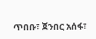ጥበቡ፣ ጀንበር አሰፋ፣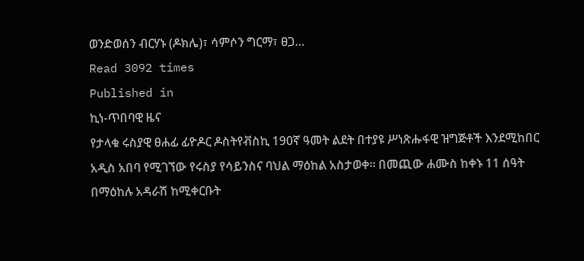ወንድወሰን ብርሃኑ (ዶክሌ)፣ ሳምሶን ግርማ፣ ፀጋ…
Read 3092 times
Published in
ኪነ-ጥበባዊ ዜና
የታላቁ ሩስያዊ ፀሐፊ ፊዮዶር ዶስትየቭስኪ 190ኛ ዓመት ልደት በተያዩ ሥነጽሑፋዊ ዝግጅቶች እንደሚከበር አዲስ አበባ የሚገኘው የሩስያ የሳይንስና ባህል ማዕከል አስታወቀ፡፡ በመጪው ሐሙስ ከቀኑ 11 ሰዓት በማዕከሉ አዳራሽ ከሚቀርቡት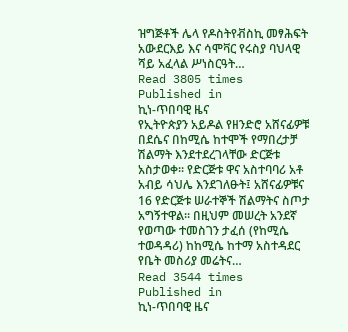ዝግጅቶች ሌላ የዶስትየቭስኪ መፃሕፍት አውደርእይ እና ሳሞቫር የሩስያ ባህላዊ ሻይ አፈላል ሥነስርዓት…
Read 3805 times
Published in
ኪነ-ጥበባዊ ዜና
የኢትዮጵያን አይዶል የዘንድሮ አሸናፊዎቹ በደሴና በከሚሴ ከተሞች የማበረታቻ ሽልማት እንደተደረገላቸው ድርጅቱ አስታወቀ፡፡ የድርጅቱ ዋና አስተባባሪ አቶ አብይ ሳህሌ እንደገለፁት፤ አሸናፊዎቹና 16 የድርጅቱ ሠራተኞች ሽልማትና ስጦታ አግኝተዋል፡፡ በዚህም መሠረት አንደኛ የወጣው ተመስገን ታፈሰ (የከሚሴ ተወዳዳሪ) ከከሚሴ ከተማ አስተዳደር የቤት መስሪያ መሬትና…
Read 3544 times
Published in
ኪነ-ጥበባዊ ዜና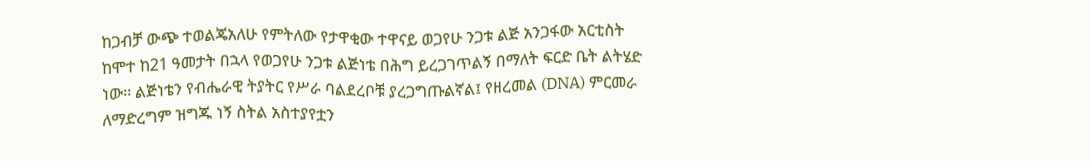ከጋብቻ ውጭ ተወልጄአለሁ የምትለው የታዋቂው ተዋናይ ወጋየሁ ንጋቱ ልጅ አንጋፋው አርቲስት ከሞተ ከ21 ዓመታት በኋላ የወጋየሁ ንጋቱ ልጅነቴ በሕግ ይረጋገጥልኝ በማለት ፍርድ ቤት ልትሄድ ነው፡፡ ልጅነቴን የብሔራዊ ትያትር የሥራ ባልደረቦቹ ያረጋግጡልኛል፤ የዘረመል (DNA) ምርመራ ለማድረግም ዝግጁ ነኝ ስትል አስተያየቷን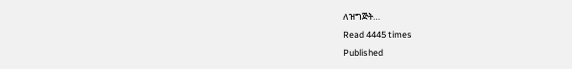ለዝግጅት…
Read 4445 times
Published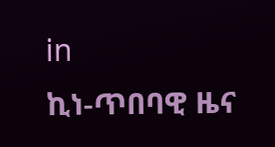in
ኪነ-ጥበባዊ ዜና